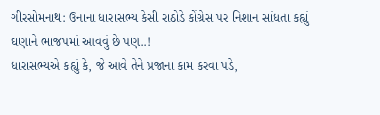ગીરસોમનાથ: ઉનાના ધારાસભ્ય કેસી રાઠોડે કોંગ્રેસ પર નિશાન સાંધતા કહ્યું ઘણાને ભાજપમાં આવવું છે પણ..!
ધારાસભ્યએ કહ્યું કે, જે આવે તેને પ્રજાના કામ કરવા પડે,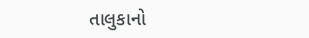તાલુકાનો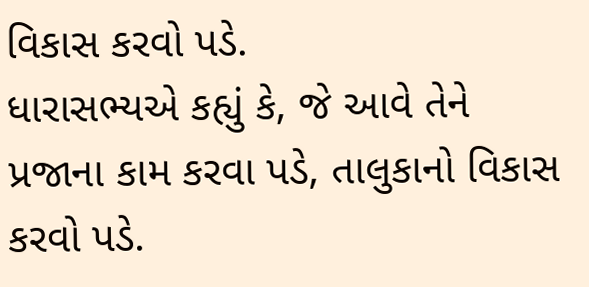વિકાસ કરવો પડે.
ધારાસભ્યએ કહ્યું કે, જે આવે તેને પ્રજાના કામ કરવા પડે, તાલુકાનો વિકાસ કરવો પડે.